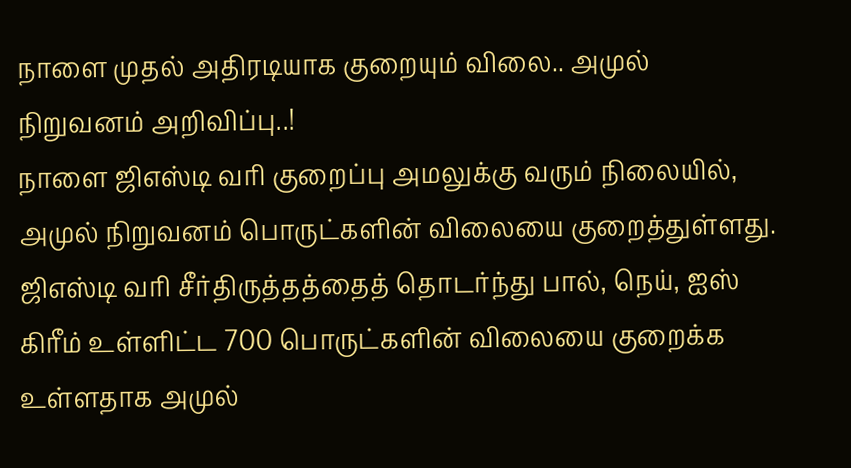நாளை முதல் அதிரடியாக குறையும் விலை.. அமுல் நிறுவனம் அறிவிப்பு..!
நாளை ஜிஎஸ்டி வரி குறைப்பு அமலுக்கு வரும் நிலையில், அமுல் நிறுவனம் பொருட்களின் விலையை குறைத்துள்ளது. ஜிஎஸ்டி வரி சீர்திருத்தத்தைத் தொடர்ந்து பால், நெய், ஐஸ் கிரீம் உள்ளிட்ட 700 பொருட்களின் விலையை குறைக்க உள்ளதாக அமுல்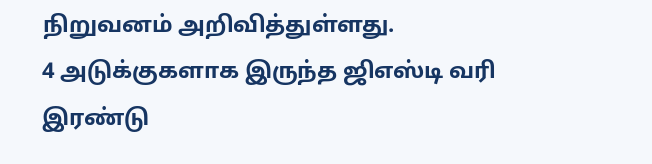நிறுவனம் அறிவித்துள்ளது.
4 அடுக்குகளாக இருந்த ஜிஎஸ்டி வரி இரண்டு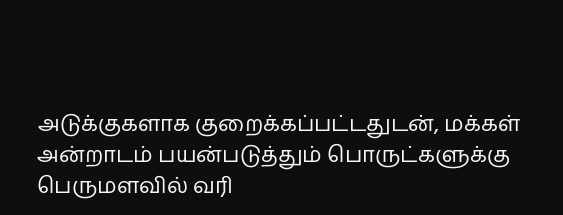அடுக்குகளாக குறைக்கப்பட்டதுடன், மக்கள் அன்றாடம் பயன்படுத்தும் பொருட்களுக்கு பெருமளவில் வரி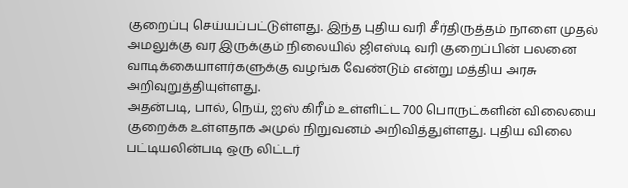குறைப்பு செய்யப்பட்டுள்ளது. இந்த புதிய வரி சீர்திருத்தம் நாளை முதல் அமலுக்கு வர இருக்கும் நிலையில் ஜிஎஸ்டி வரி குறைப்பின் பலனை வாடிக்கையாளர்களுக்கு வழங்க வேண்டும் என்று மத்திய அரசு அறிவுறுத்தியுள்ளது.
அதன்படி, பால், நெய், ஐஸ் கிரீம் உள்ளிட்ட 700 பொருட்களின் விலையை குறைக்க உள்ளதாக அமுல் நிறுவனம் அறிவித்துள்ளது. புதிய விலை பட்டியலின்படி ஒரு லிட்டர்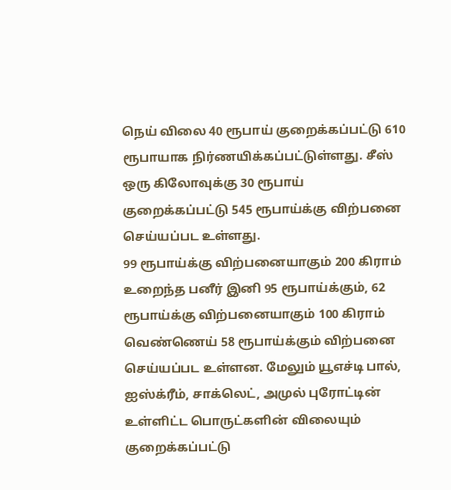நெய் விலை 40 ரூபாய் குறைக்கப்பட்டு 610 ரூபாயாக நிர்ணயிக்கப்பட்டுள்ளது. சீஸ் ஒரு கிலோவுக்கு 30 ரூபாய் குறைக்கப்பட்டு 545 ரூபாய்க்கு விற்பனை செய்யப்பட உள்ளது.
99 ரூபாய்க்கு விற்பனையாகும் 200 கிராம் உறைந்த பனீர் இனி 95 ரூபாய்க்கும், 62 ரூபாய்க்கு விற்பனையாகும் 100 கிராம் வெண்ணெய் 58 ரூபாய்க்கும் விற்பனை செய்யப்பட உள்ளன. மேலும் யூஎச்டி பால், ஐஸ்க்ரீம், சாக்லெட், அமுல் புரோட்டின் உள்ளிட்ட பொருட்களின் விலையும் குறைக்கப்பட்டு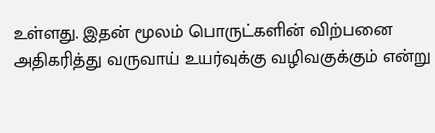உள்ளது. இதன் மூலம் பொருட்களின் விற்பனை அதிகரித்து வருவாய் உயர்வுக்கு வழிவகுக்கும் என்று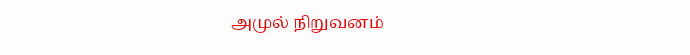அமுல் நிறுவனம்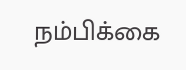நம்பிக்கை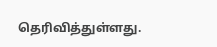தெரிவித்துள்ளது.